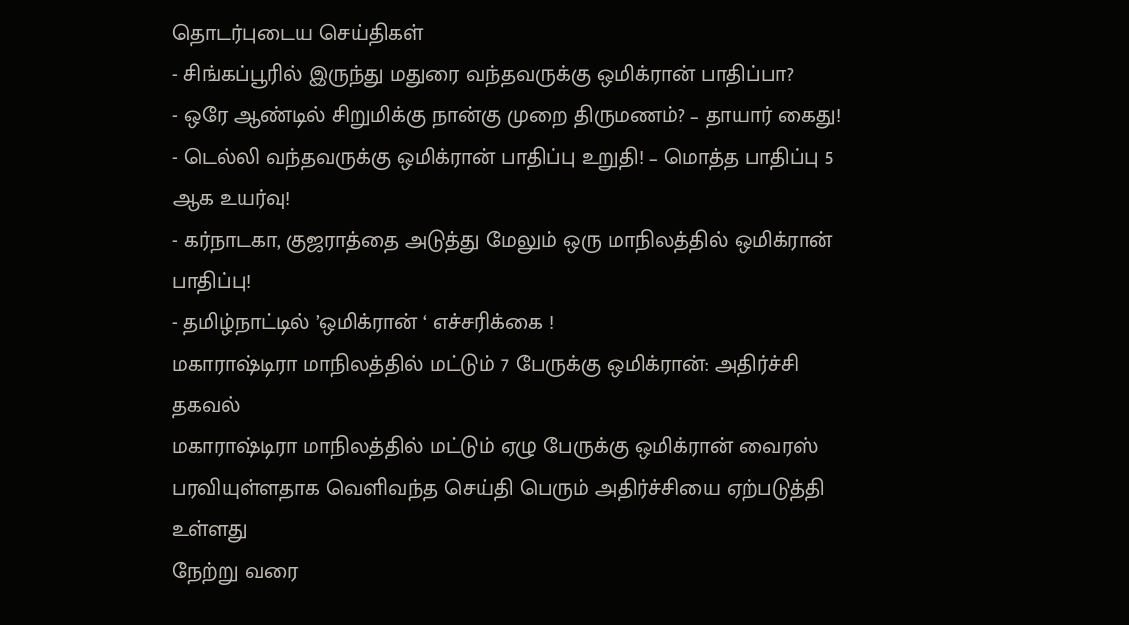தொடர்புடைய செய்திகள்
- சிங்கப்பூரில் இருந்து மதுரை வந்தவருக்கு ஒமிக்ரான் பாதிப்பா?
- ஒரே ஆண்டில் சிறுமிக்கு நான்கு முறை திருமணம்? – தாயார் கைது!
- டெல்லி வந்தவருக்கு ஒமிக்ரான் பாதிப்பு உறுதி! – மொத்த பாதிப்பு 5 ஆக உயர்வு!
- கர்நாடகா, குஜராத்தை அடுத்து மேலும் ஒரு மாநிலத்தில் ஒமிக்ரான் பாதிப்பு!
- தமிழ்நாட்டில் ’ஒமிக்ரான் ‘ எச்சரிக்கை !
மகாராஷ்டிரா மாநிலத்தில் மட்டும் 7 பேருக்கு ஒமிக்ரான்: அதிர்ச்சி தகவல்
மகாராஷ்டிரா மாநிலத்தில் மட்டும் ஏழு பேருக்கு ஒமிக்ரான் வைரஸ் பரவியுள்ளதாக வெளிவந்த செய்தி பெரும் அதிர்ச்சியை ஏற்படுத்தி உள்ளது
நேற்று வரை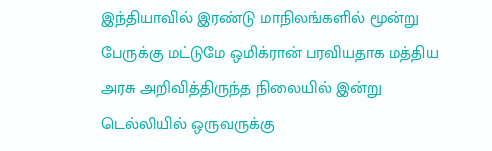இந்தியாவில் இரண்டு மாநிலங்களில் மூன்று பேருக்கு மட்டுமே ஒமிக்ரான் பரவியதாக மத்திய அரசு அறிவித்திருந்த நிலையில் இன்று டெல்லியில் ஒருவருக்கு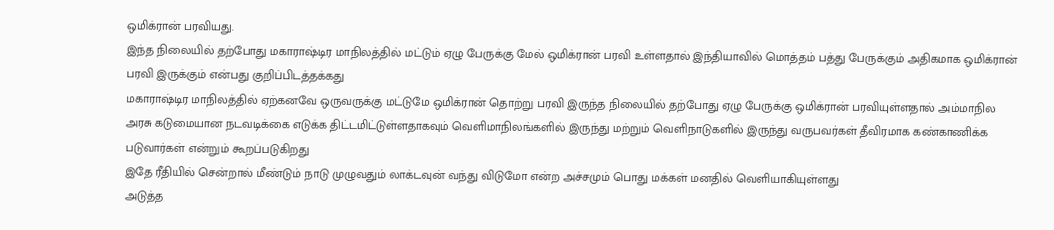ஒமிக்ரான் பரவியது.
இந்த நிலையில் தற்போது மகாராஷ்டிர மாநிலத்தில் மட்டும் ஏழு பேருக்கு மேல் ஒமிக்ரான் பரவி உள்ளதால் இந்தியாவில் மொத்தம் பத்து பேருக்கும் அதிகமாக ஒமிக்ரான் பரவி இருக்கும் என்பது குறிப்பிடத்தக்கது
மகாராஷ்டிர மாநிலத்தில் ஏற்கனவே ஒருவருக்கு மட்டுமே ஒமிக்ரான் தொற்று பரவி இருந்த நிலையில் தற்போது ஏழு பேருக்கு ஒமிக்ரான் பரவியுள்ளதால் அம்மாநில அரசு கடுமையான நடவடிக்கை எடுக்க திட்டமிட்டுள்ளதாகவும் வெளிமாநிலங்களில் இருந்து மற்றும் வெளிநாடுகளில் இருந்து வருபவர்கள் தீவிரமாக கண்காணிக்க படுவார்கள் என்றும் கூறப்படுகிறது
இதே ரீதியில் சென்றால் மீண்டும் நாடு முழுவதும் லாக்டவுன் வந்து விடுமோ என்ற அச்சமும் பொது மக்கள் மனதில் வெளியாகியுள்ளது
அடுத்த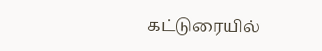கட்டுரையில்